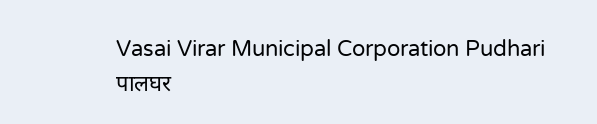Vasai Virar Municipal Corporation Pudhari
पालघर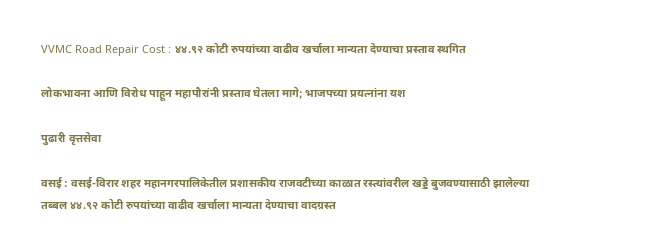VVMC Road Repair Cost : ४४.९२ कोटी रुपयांच्या वाढीव खर्चाला मान्यता देण्याचा प्रस्ताव स्थगित

लोकभावना आणि विरोध पाहून महापौरांनी प्रस्ताव घेतला मागे; भाजपच्या प्रयत्नांना यश

पुढारी वृत्तसेवा

वसई : वसई-विरार शहर महानगरपालिकेतील प्रशासकीय राजवटीच्या काळात रस्त्यांवरील खड्डे बुजवण्यासाठी झालेल्या तब्बल ४४.९२ कोटी रुपयांच्या वाढीव खर्चाला मान्यता देण्याचा वादग्रस्त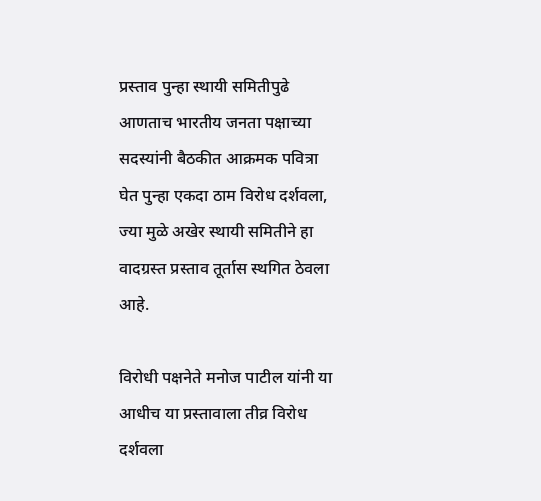प्रस्ताव पुन्हा स्थायी समितीपुढे आणताच भारतीय जनता पक्षाच्या सदस्यांनी बैठकीत आक्रमक पवित्रा घेत पुन्हा एकदा ठाम विरोध दर्शवला, ज्या मुळे अखेर स्थायी समितीने हा वादग्रस्त प्रस्ताव तूर्तास स्थगित ठेवला आहे.

विरोधी पक्षनेते मनोज पाटील यांनी या आधीच या प्रस्तावाला तीव्र विरोध दर्शवला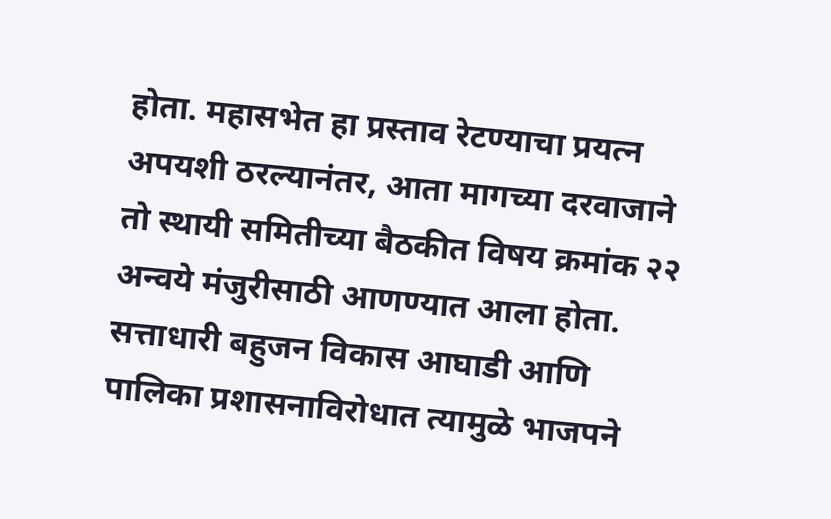होता. महासभेत हा प्रस्ताव रेटण्याचा प्रयत्न अपयशी ठरल्यानंतर, आता मागच्या दरवाजाने तो स्थायी समितीच्या बैठकीत विषय क्रमांक २२ अन्वये मंजुरीसाठी आणण्यात आला होता. सत्ताधारी बहुजन विकास आघाडी आणि पालिका प्रशासनाविरोधात त्यामुळे भाजपने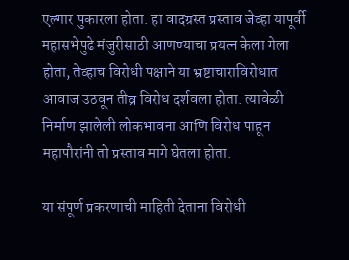एल्गार पुकारला होता. हा वादग्रस्त प्रस्ताव जेव्हा यापूर्वी महासभेपुढे मंजुरीसाठी आणण्याचा प्रयत्न केला गेला होता, तेव्हाच विरोधी पक्षाने या भ्रष्टाचाराविरोधात आवाज उठवून तीव्र विरोध दर्शवला होता. त्यावेळी निर्माण झालेली लोकभावना आणि विरोध पाहून महापौरांनी तो प्रस्ताव मागे घेतला होता.

या संपूर्ण प्रकरणाची माहिती देताना विरोधी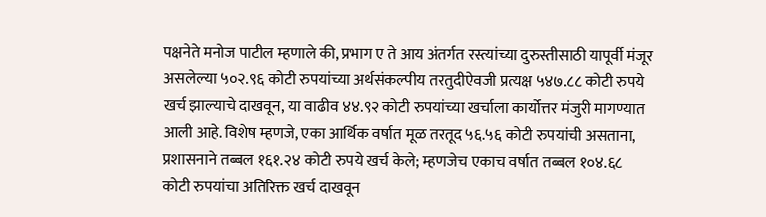पक्षनेते मनोज पाटील म्हणाले की, प्रभाग ए ते आय अंतर्गत रस्त्यांच्या दुरुस्तीसाठी यापूर्वी मंजूर असलेल्या ५०२.९६ कोटी रुपयांच्या अर्थसंकल्पीय तरतुदीऐवजी प्रत्यक्ष ५४७.८८ कोटी रुपये खर्च झाल्याचे दाखवून, या वाढीव ४४.९२ कोटी रुपयांच्या खर्चाला कार्योत्तर मंजुरी मागण्यात आली आहे. विशेष म्हणजे, एका आर्थिक वर्षात मूळ तरतूद ५६.५६ कोटी रुपयांची असताना, प्रशासनाने तब्बल १६१.२४ कोटी रुपये खर्च केले; म्हणजेच एकाच वर्षात तब्बल १०४.६८ कोटी रुपयांचा अतिरिक्त खर्च दाखवून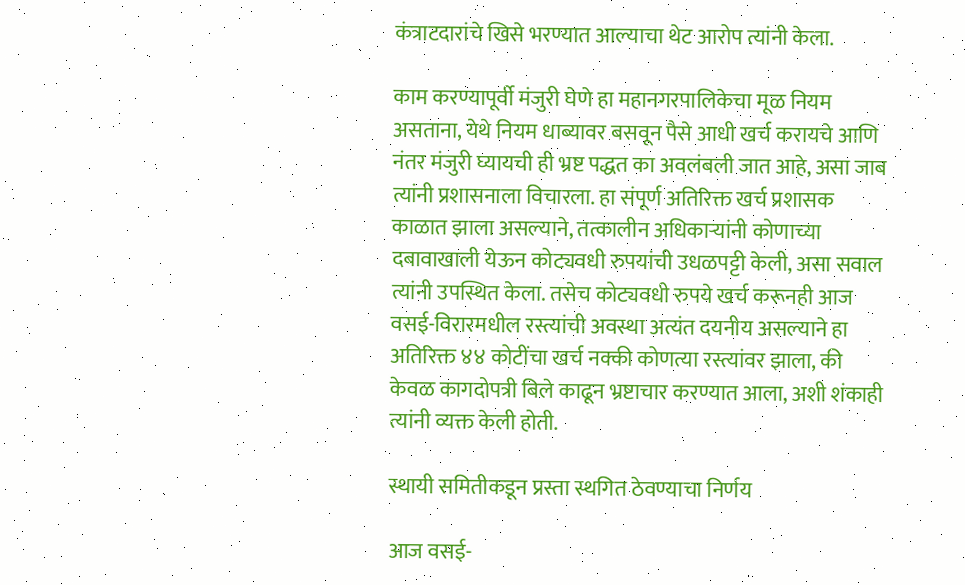कंत्राटदारांचे खिसे भरण्यात आल्याचा थेट आरोप त्यांनी केला.

काम करण्यापूर्वी मंजुरी घेणे हा महानगरपालिकेचा मूळ नियम असताना, येथे नियम धाब्यावर बसवून पैसे आधी खर्च करायचे आणि नंतर मंजुरी घ्यायची ही भ्रष्ट पद्धत का अवलंबली जात आहे, असा जाब त्यांनी प्रशासनाला विचारला. हा संपूर्ण अतिरिक्त खर्च प्रशासक काळात झाला असल्याने, तत्कालीन अधिकाऱ्यांनी कोणाच्या दबावाखाली येऊन कोट्यवधी रुपयांची उधळपट्टी केली, असा सवाल त्यांनी उपस्थित केला. तसेच कोट्यवधी रुपये खर्च करूनही आज वसई-विरारमधील रस्त्यांची अवस्था अत्यंत दयनीय असल्याने हा अतिरिक्त ४४ कोटींचा खर्च नक्की कोणत्या रस्त्यांवर झाला, की केवळ कागदोपत्री बिले काढून भ्रष्टाचार करण्यात आला, अशी शंकाही त्यांनी व्यक्त केली होती.

स्थायी समितीकडून प्रस्ता स्थगित ठेवण्याचा निर्णय

आज वसई-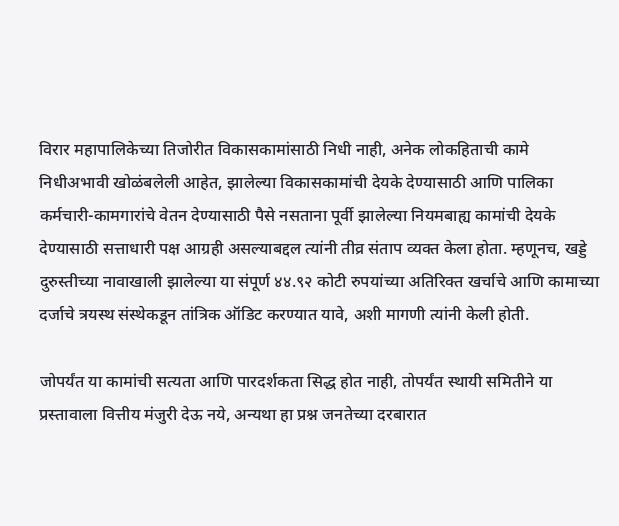विरार महापालिकेच्या तिजोरीत विकासकामांसाठी निधी नाही, अनेक लोकहिताची कामे निधीअभावी खोळंबलेली आहेत, झालेल्या विकासकामांची देयके देण्यासाठी आणि पालिका कर्मचारी-कामगारांचे वेतन देण्यासाठी पैसे नसताना पूर्वी झालेल्या नियमबाह्य कामांची देयके देण्यासाठी सत्ताधारी पक्ष आग्रही असल्याबद्दल त्यांनी तीव्र संताप व्यक्त केला होता. म्हणूनच, खड्डे दुरुस्तीच्या नावाखाली झालेल्या या संपूर्ण ४४.९२ कोटी रुपयांच्या अतिरिक्त खर्चाचे आणि कामाच्या दर्जाचे त्रयस्थ संस्थेकडून तांत्रिक ऑडिट करण्यात यावे, अशी मागणी त्यांनी केली होती.

जोपर्यंत या कामांची सत्यता आणि पारदर्शकता सिद्ध होत नाही, तोपर्यंत स्थायी समितीने या प्रस्तावाला वित्तीय मंजुरी देऊ नये, अन्यथा हा प्रश्न जनतेच्या दरबारात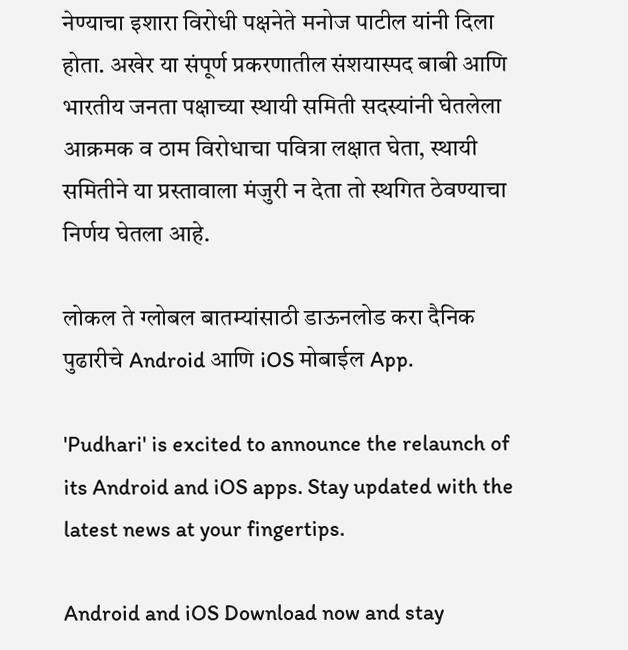नेण्याचा इशारा विरोधी पक्षनेते मनोज पाटील यांनी दिला होता. अखेर या संपूर्ण प्रकरणातील संशयास्पद बाबी आणि भारतीय जनता पक्षाच्या स्थायी समिती सदस्यांनी घेतलेला आक्रमक व ठाम विरोधाचा पवित्रा लक्षात घेता, स्थायी समितीने या प्रस्तावाला मंजुरी न देता तो स्थगित ठेवण्याचा निर्णय घेतला आहे.

लोकल ते ग्लोबल बातम्यांसाठी डाऊनलोड करा दैनिक पुढारीचे Android आणि iOS मोबाईल App.

'Pudhari' is excited to announce the relaunch of its Android and iOS apps. Stay updated with the latest news at your fingertips.

Android and iOS Download now and stay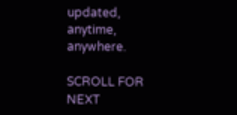updated, anytime, anywhere.

SCROLL FOR NEXT